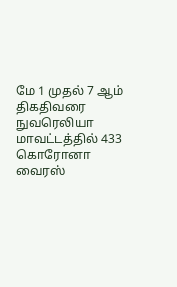மே 1 முதல் 7 ஆம் திகதிவரை நுவரெலியா மாவட்டத்தில் 433 கொரோனா வைரஸ்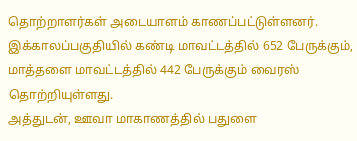தொற்றாளர்கள் அடையாளம் காணப்பட்டுள்ளனர்.
இக்காலப்பகுதியில் கண்டி மாவட்டத்தில் 652 பேருக்கும், மாத்தளை மாவட்டத்தில் 442 பேருக்கும் வைரஸ் தொற்றியுள்ளது.
அத்துடன், ஊவா மாகாணத்தில் பதுளை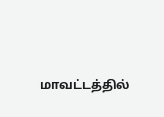மாவட்டத்தில்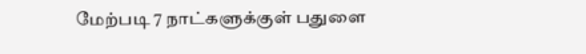மேற்படி 7 நாட்களுக்குள் பதுளை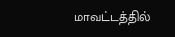மாவட்டத்தில்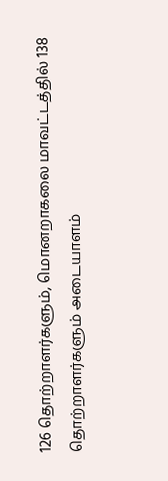126 தொற்றாளர்களும், மொனறாகலை மாவட்டத்தில் 138 தொற்றாளர்களும் அடையாளம்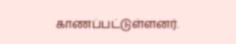காணப்பட்டுள்ளனர்.